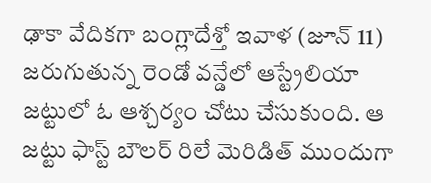ఢాకా వేదికగా బంగ్లాదేశ్తో ఇవాళ (జూన్ 11) జరుగుతున్న రెండో వన్డేలో ఆస్ట్రేలియా జట్టులో ఓ ఆశ్చర్యం చోటు చేసుకుంది. ఆ జట్టు ఫాస్ట్ బౌలర్ రిలే మెరిడిత్ ముందుగా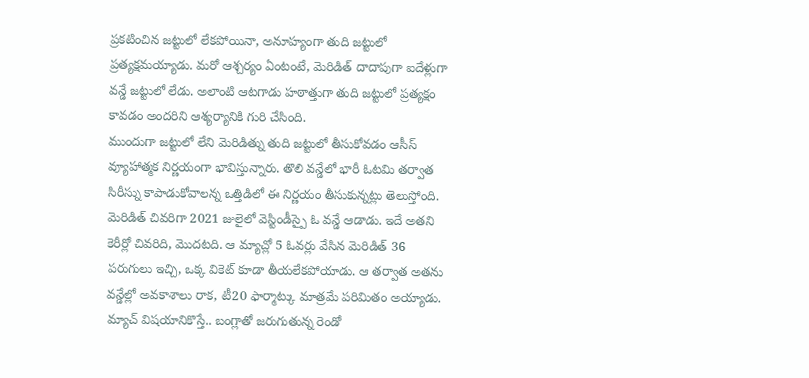ప్రకటించిన జట్టులో లేకపోయినా, అనూహ్యంగా తుది జట్టులో ప్రత్యక్షమయ్యాడు. మరో ఆశ్చర్యం ఏంటంటే, మెరిడిత్ దాదాపుగా ఐదేళ్లుగా వన్డే జట్టులో లేడు. అలాంటి ఆటగాడు హఠాత్తుగా తుది జట్టులో ప్రత్యక్షం కావడం అందరిని ఆశ్యర్యానికి గురి చేసింది.
ముందుగా జట్టులో లేని మెరిడిత్ను తుది జట్టులో తీసుకోవడం ఆసీస్ వ్యూహాత్మక నిర్ణయంగా భావిస్తున్నారు. తొలి వన్డేలో భారీ ఓటమి తర్వాత సిరీస్ను కాపాడుకోవాలన్న ఒత్తిడిలో ఈ నిర్ణయం తీసుకున్నట్లు తెలుస్తోంది. మెరిడిత్ చివరిగా 2021 జులైలో వెస్టిండీస్పై ఓ వన్డే ఆడాడు. ఇదే అతని కెరీర్లో చివరిది, మొదటది. ఆ మ్యాచ్లో 5 ఓవర్లు వేసిన మెరిడిత్ 36 పరుగులు ఇచ్చి, ఒక్క వికెట్ కూడా తీయలేకపోయాడు. ఆ తర్వాత అతను వన్డేల్లో అవకాశాలు రాక, టీ20 ఫార్మాట్కు మాత్రమే పరిమితం అయ్యాడు.
మ్యాచ్ విషయానికొస్తే.. బంగ్లాతో జరుగుతున్న రెండో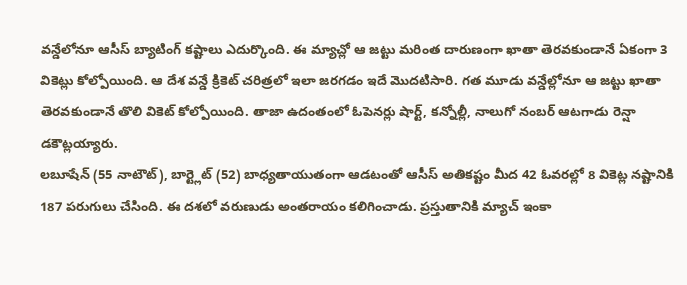వన్డేలోనూ ఆసీస్ బ్యాటింగ్ కష్టాలు ఎదుర్కొంది. ఈ మ్యాచ్లో ఆ జట్టు మరింత దారుణంగా ఖాతా తెరవకుండానే ఏకంగా 3 వికెట్లు కోల్పోయింది. ఆ దేశ వన్డే క్రికెట్ చరిత్రలో ఇలా జరగడం ఇదే మొదటిసారి. గత మూడు వన్డేల్లోనూ ఆ జట్టు ఖాతా తెరవకుండానే తొలి వికెట్ కోల్పోయింది. తాజా ఉదంతంలో ఓపెనర్లు షార్ట్, కన్నోల్లీ, నాలుగో నంబర్ ఆటగాడు రెన్షా డకౌట్లయ్యారు.
లబూషేన్ (55 నాటౌట్), బార్ట్లెట్ (52) బాధ్యతాయుతంగా ఆడటంతో ఆసీస్ అతికష్టం మీద 42 ఓవరల్లో 8 వికెట్ల నష్టానికి 187 పరుగులు చేసింది. ఈ దశలో వరుణుడు అంతరాయం కలిగించాడు. ప్రస్తుతానికి మ్యాచ్ ఇంకా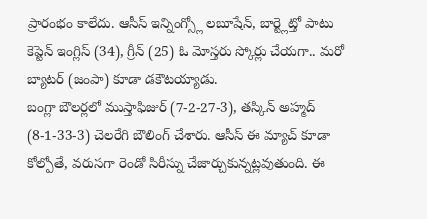ప్రారంభం కాలేదు. ఆసీస్ ఇన్నింగ్స్లో లబూషేన్, బార్ట్లెట్తో పాటు కెప్టెన్ ఇంగ్లిస్ (34), గ్రీన్ (25) ఓ మోస్తరు స్కోర్లు చేయగా.. మరో బ్యాటర్ (జంపా) కూడా డకౌటయ్యాడు.
బంగ్లా బౌలర్లలో ముస్తాఫిజుర్ (7-2-27-3), తస్కిన్ అహ్మద్ (8-1-33-3) చెలరేగి బౌలింగ్ చేశారు. ఆసీస్ ఈ మ్యాచ్ కూడా కోల్పోతే, వరుసగా రెండో సిరీస్ను చేజార్చుకున్నట్లవుతుంది. ఈ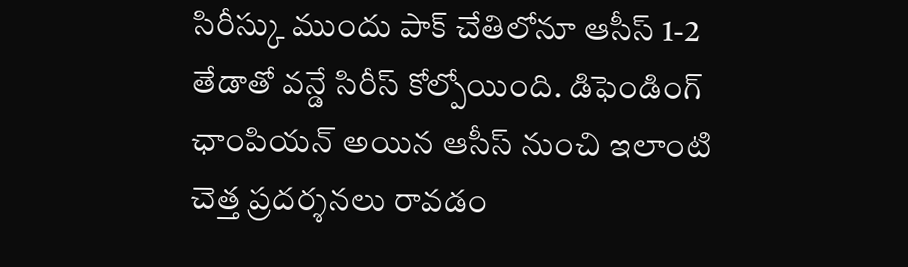సిరీస్కు ముందు పాక్ చేతిలోనూ ఆసీస్ 1-2 తేడాతో వన్డే సిరీస్ కోల్పోయింది. డిఫెండింగ్ ఛాంపియన్ అయిన ఆసీస్ నుంచి ఇలాంటి చెత్త ప్రదర్శనలు రావడం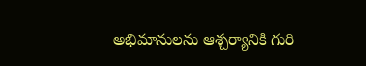అభిమానులను ఆశ్చర్యానికి గురి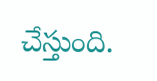చేస్తుంది.